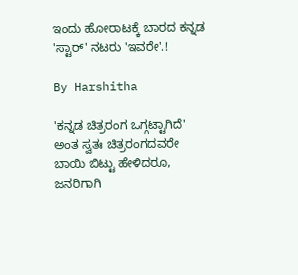ಇಂದು ಹೋರಾಟಕ್ಕೆ ಬಾರದ ಕನ್ನಡ 'ಸ್ಟಾರ್' ನಟರು 'ಇವರೇ'.!

By Harshitha

'ಕನ್ನಡ ಚಿತ್ರರಂಗ ಒಗ್ಗಟ್ಟಾಗಿದೆ' ಅಂತ ಸ್ವತಃ ಚಿತ್ರರಂಗದವರೇ ಬಾಯಿ ಬಿಟ್ಟು ಹೇಳಿದರೂ, ಜನರಿಗಾಗಿ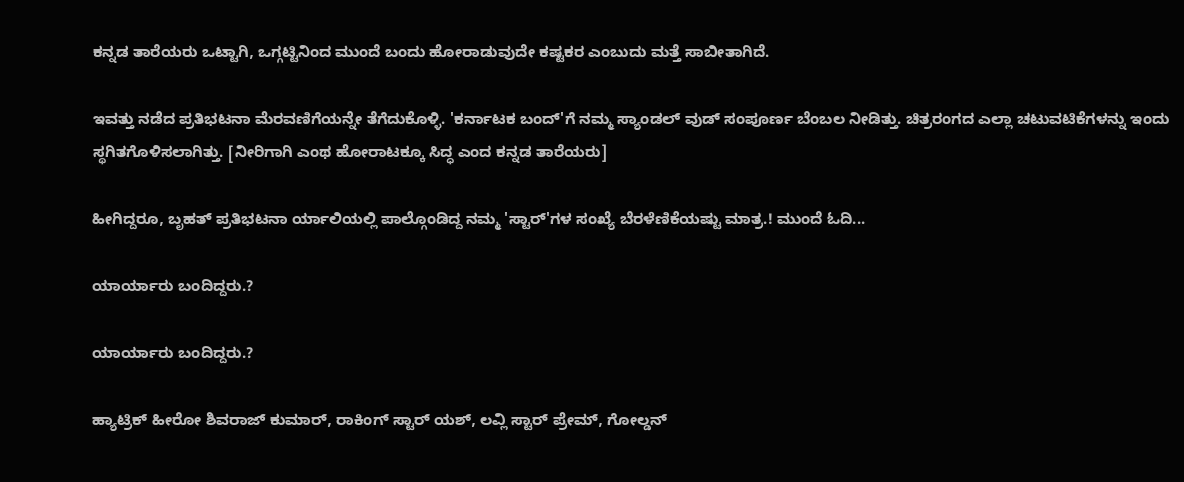ಕನ್ನಡ ತಾರೆಯರು ಒಟ್ಟಾಗಿ, ಒಗ್ಗಟ್ಟಿನಿಂದ ಮುಂದೆ ಬಂದು ಹೋರಾಡುವುದೇ ಕಷ್ಟಕರ ಎಂಬುದು ಮತ್ತೆ ಸಾಬೀತಾಗಿದೆ.

ಇವತ್ತು ನಡೆದ ಪ್ರತಿಭಟನಾ ಮೆರವಣಿಗೆಯನ್ನೇ ತೆಗೆದುಕೊಳ್ಳಿ. 'ಕರ್ನಾಟಕ ಬಂದ್'ಗೆ ನಮ್ಮ ಸ್ಯಾಂಡಲ್ ವುಡ್ ಸಂಪೂರ್ಣ ಬೆಂಬಲ ನೀಡಿತ್ತು. ಚಿತ್ರರಂಗದ ಎಲ್ಲಾ ಚಟುವಟಿಕೆಗಳನ್ನು ಇಂದು ಸ್ಥಗಿತಗೊಳಿಸಲಾಗಿತ್ತು. [ನೀರಿಗಾಗಿ ಎಂಥ ಹೋರಾಟಕ್ಕೂ ಸಿದ್ಧ ಎಂದ ಕನ್ನಡ ತಾರೆಯರು]

ಹೀಗಿದ್ದರೂ, ಬೃಹತ್ ಪ್ರತಿಭಟನಾ ರ್ಯಾಲಿಯಲ್ಲಿ ಪಾಲ್ಗೊಂಡಿದ್ದ ನಮ್ಮ 'ಸ್ಟಾರ್'ಗಳ ಸಂಖ್ಯೆ ಬೆರಳೆಣಿಕೆಯಷ್ಟು ಮಾತ್ರ.! ಮುಂದೆ ಓದಿ...

ಯಾರ್ಯಾರು ಬಂದಿದ್ದರು.?

ಯಾರ್ಯಾರು ಬಂದಿದ್ದರು.?

ಹ್ಯಾಟ್ರಿಕ್ ಹೀರೋ ಶಿವರಾಜ್ ಕುಮಾರ್, ರಾಕಿಂಗ್ ಸ್ಟಾರ್ ಯಶ್, ಲವ್ಲಿ ಸ್ಟಾರ್ ಪ್ರೇಮ್, ಗೋಲ್ಡನ್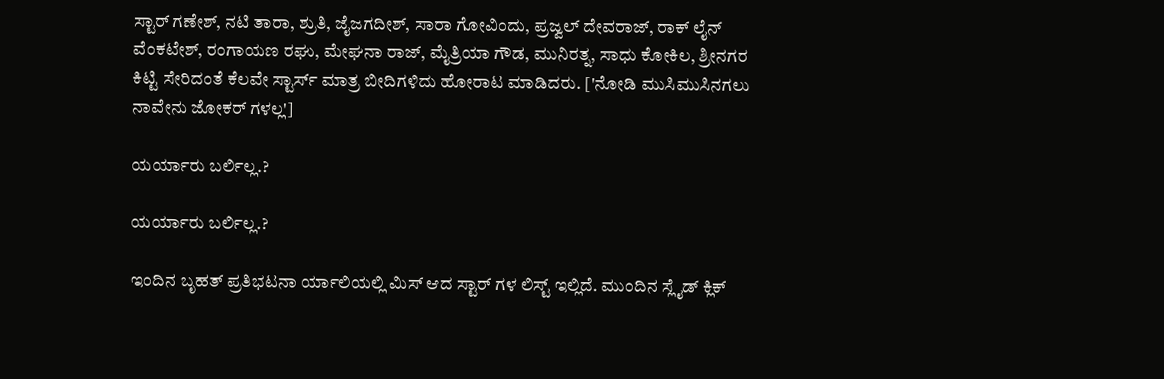ಸ್ಟಾರ್ ಗಣೇಶ್, ನಟಿ ತಾರಾ, ಶ್ರುತಿ, ಜೈಜಗದೀಶ್, ಸಾರಾ ಗೋವಿಂದು, ಪ್ರಜ್ವಲ್ ದೇವರಾಜ್, ರಾಕ್ ಲೈನ್ ವೆಂಕಟೇಶ್, ರಂಗಾಯಣ ರಘು, ಮೇಘನಾ ರಾಜ್, ಮೈತ್ರಿಯಾ ಗೌಡ, ಮುನಿರತ್ನ, ಸಾಧು ಕೋಕಿಲ, ಶ್ರೀನಗರ ಕಿಟ್ಟಿ ಸೇರಿದಂತೆ ಕೆಲವೇ ಸ್ಟಾರ್ಸ್ ಮಾತ್ರ ಬೀದಿಗಳಿದು ಹೋರಾಟ ಮಾಡಿದರು. ['ನೋಡಿ ಮುಸಿಮುಸಿನಗಲು ನಾವೇನು ಜೋಕರ್ ಗಳಲ್ಲ']

ಯರ್ಯಾರು ಬರ್ಲಿಲ್ಲ.?

ಯರ್ಯಾರು ಬರ್ಲಿಲ್ಲ.?

ಇಂದಿನ ಬೃಹತ್ ಪ್ರತಿಭಟನಾ ರ್ಯಾಲಿಯಲ್ಲಿ ಮಿಸ್ ಆದ ಸ್ಟಾರ್ ಗಳ ಲಿಸ್ಟ್ ಇಲ್ಲಿದೆ. ಮುಂದಿನ ಸ್ಲೈಡ್ ಕ್ಲಿಕ್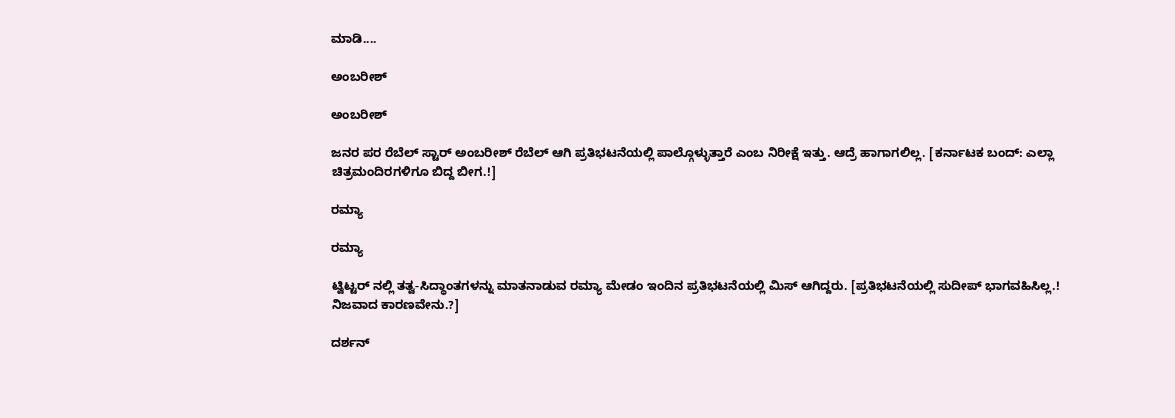ಮಾಡಿ....

ಅಂಬರೀಶ್

ಅಂಬರೀಶ್

ಜನರ ಪರ ರೆಬೆಲ್ ಸ್ಟಾರ್ ಅಂಬರೀಶ್ ರೆಬೆಲ್ ಆಗಿ ಪ್ರತಿಭಟನೆಯಲ್ಲಿ ಪಾಲ್ಗೊಳ್ಳುತ್ತಾರೆ ಎಂಬ ನಿರೀಕ್ಷೆ ಇತ್ತು. ಆದ್ರೆ ಹಾಗಾಗಲಿಲ್ಲ. [ಕರ್ನಾಟಕ ಬಂದ್: ಎಲ್ಲಾ ಚಿತ್ರಮಂದಿರಗಳಿಗೂ ಬಿದ್ದ ಬೀಗ.!]

ರಮ್ಯಾ

ರಮ್ಯಾ

ಟ್ವಿಟ್ಟರ್ ನಲ್ಲಿ ತತ್ವ-ಸಿದ್ಧಾಂತಗಳನ್ನು ಮಾತನಾಡುವ ರಮ್ಯಾ ಮೇಡಂ ಇಂದಿನ ಪ್ರತಿಭಟನೆಯಲ್ಲಿ ಮಿಸ್ ಆಗಿದ್ದರು. [ಪ್ರತಿಭಟನೆಯಲ್ಲಿ ಸುದೀಪ್ ಭಾಗವಹಿಸಿಲ್ಲ.! ನಿಜವಾದ ಕಾರಣವೇನು.?]

ದರ್ಶನ್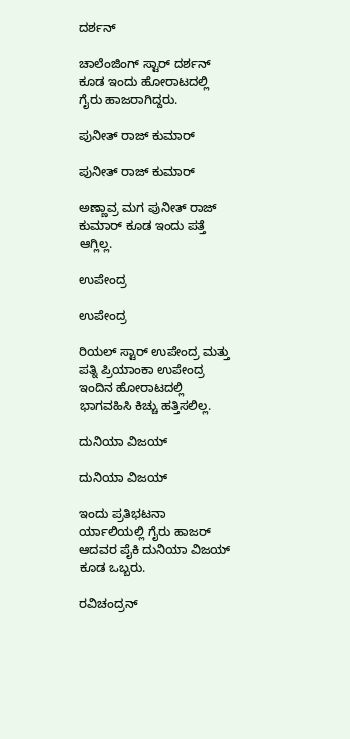ದರ್ಶನ್

ಚಾಲೆಂಜಿಂಗ್ ಸ್ಟಾರ್ ದರ್ಶನ್ ಕೂಡ ಇಂದು ಹೋರಾಟದಲ್ಲಿ ಗೈರು ಹಾಜರಾಗಿದ್ದರು.

ಪುನೀತ್ ರಾಜ್ ಕುಮಾರ್

ಪುನೀತ್ ರಾಜ್ ಕುಮಾರ್

ಅಣ್ಣಾವ್ರ ಮಗ ಪುನೀತ್ ರಾಜ್ ಕುಮಾರ್ ಕೂಡ ಇಂದು ಪತ್ತೆ ಆಗ್ಲಿಲ್ಲ.

ಉಪೇಂದ್ರ

ಉಪೇಂದ್ರ

ರಿಯಲ್ ಸ್ಟಾರ್ ಉಪೇಂದ್ರ ಮತ್ತು ಪತ್ನಿ ಪ್ರಿಯಾಂಕಾ ಉಪೇಂದ್ರ ಇಂದಿನ ಹೋರಾಟದಲ್ಲಿ ಭಾಗವಹಿಸಿ ಕಿಚ್ಚು ಹತ್ತಿಸಲಿಲ್ಲ.

ದುನಿಯಾ ವಿಜಯ್

ದುನಿಯಾ ವಿಜಯ್

ಇಂದು ಪ್ರತಿಭಟನಾ ರ್ಯಾಲಿಯಲ್ಲಿ ಗೈರು ಹಾಜರ್ ಆದವರ ಪೈಕಿ ದುನಿಯಾ ವಿಜಯ್ ಕೂಡ ಒಬ್ಬರು.

ರವಿಚಂದ್ರನ್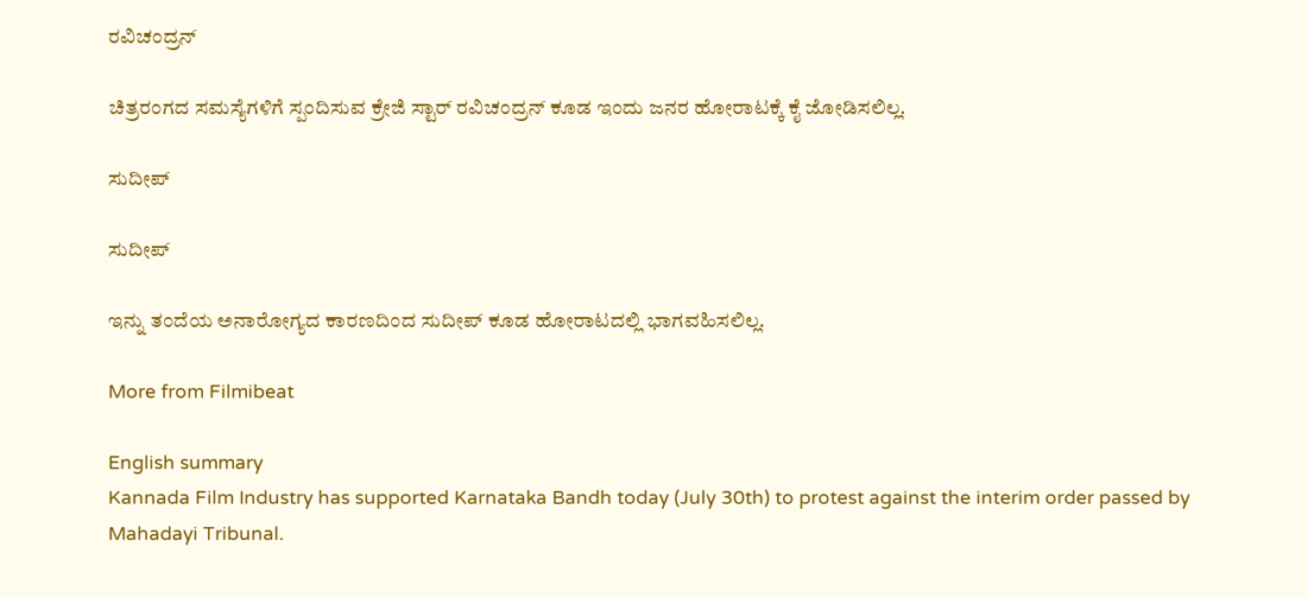ರವಿಚಂದ್ರನ್

ಚಿತ್ರರಂಗದ ಸಮಸ್ಯೆಗಳಿಗೆ ಸ್ಪಂದಿಸುವ ಕ್ರೇಜಿ ಸ್ಟಾರ್ ರವಿಚಂದ್ರನ್ ಕೂಡ ಇಂದು ಜನರ ಹೋರಾಟಕ್ಕೆ ಕೈ ಜೋಡಿಸಲಿಲ್ಲ.

ಸುದೀಪ್

ಸುದೀಪ್

ಇನ್ನು ತಂದೆಯ ಅನಾರೋಗ್ಯದ ಕಾರಣದಿಂದ ಸುದೀಪ್ ಕೂಡ ಹೋರಾಟದಲ್ಲಿ ಭಾಗವಹಿಸಲಿಲ್ಲ.

More from Filmibeat

English summary
Kannada Film Industry has supported Karnataka Bandh today (July 30th) to protest against the interim order passed by Mahadayi Tribunal.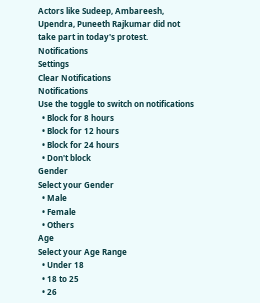Actors like Sudeep, Ambareesh, Upendra, Puneeth Rajkumar did not take part in today's protest.
Notifications
Settings
Clear Notifications
Notifications
Use the toggle to switch on notifications
  • Block for 8 hours
  • Block for 12 hours
  • Block for 24 hours
  • Don't block
Gender
Select your Gender
  • Male
  • Female
  • Others
Age
Select your Age Range
  • Under 18
  • 18 to 25
  • 26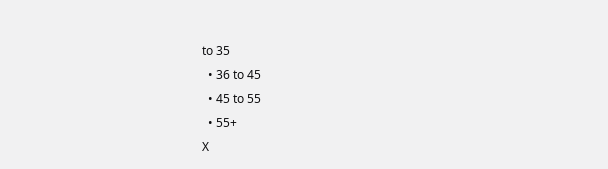to 35
  • 36 to 45
  • 45 to 55
  • 55+
X